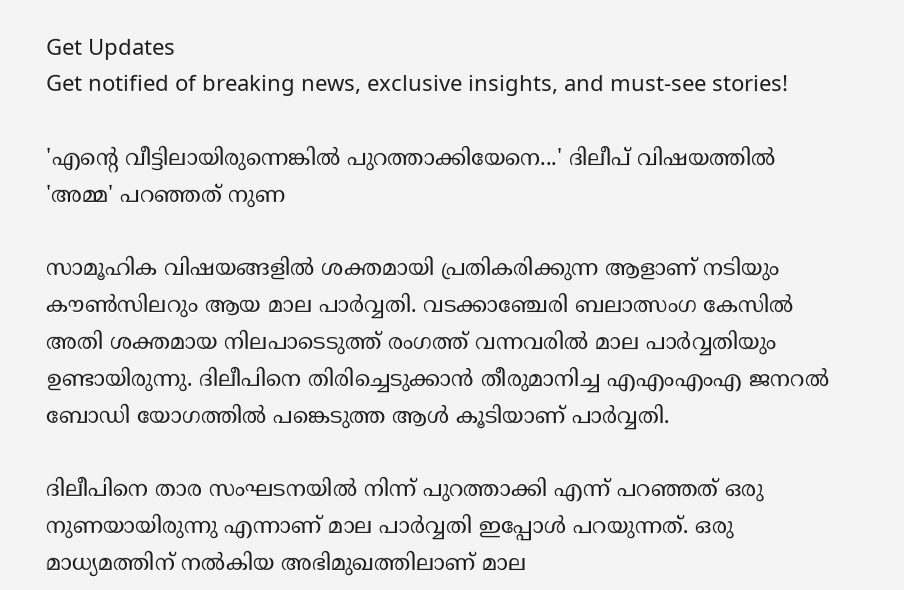Get Updates
Get notified of breaking news, exclusive insights, and must-see stories!

'എന്റെ വീട്ടിലായിരുന്നെങ്കില്‍ പുറത്താക്കിയേനെ...' ദിലീപ് വിഷയത്തില്‍ 'അമ്മ' പറഞ്ഞത് നുണ

സാമൂഹിക വിഷയങ്ങളില്‍ ശക്തമായി പ്രതികരിക്കുന്ന ആളാണ് നടിയും കൗണ്‍സിലറും ആയ മാല പാര്‍വ്വതി. വടക്കാഞ്ചേരി ബലാത്സംഗ കേസില്‍ അതി ശക്തമായ നിലപാടെടുത്ത് രംഗത്ത് വന്നവരില്‍ മാല പാര്‍വ്വതിയും ഉണ്ടായിരുന്നു. ദിലീപിനെ തിരിച്ചെടുക്കാന്‍ തീരുമാനിച്ച എഎംഎംഎ ജനറല്‍ ബോഡി യോഗത്തില്‍ പങ്കെടുത്ത ആള്‍ കൂടിയാണ് പാര്‍വ്വതി.

ദിലീപിനെ താര സംഘടനയില്‍ നിന്ന് പുറത്താക്കി എന്ന് പറഞ്ഞത് ഒരു നുണയായിരുന്നു എന്നാണ് മാല പാര്‍വ്വതി ഇപ്പോള്‍ പറയുന്നത്. ഒരു മാധ്യമത്തിന് നല്‍കിയ അഭിമുഖത്തിലാണ് മാല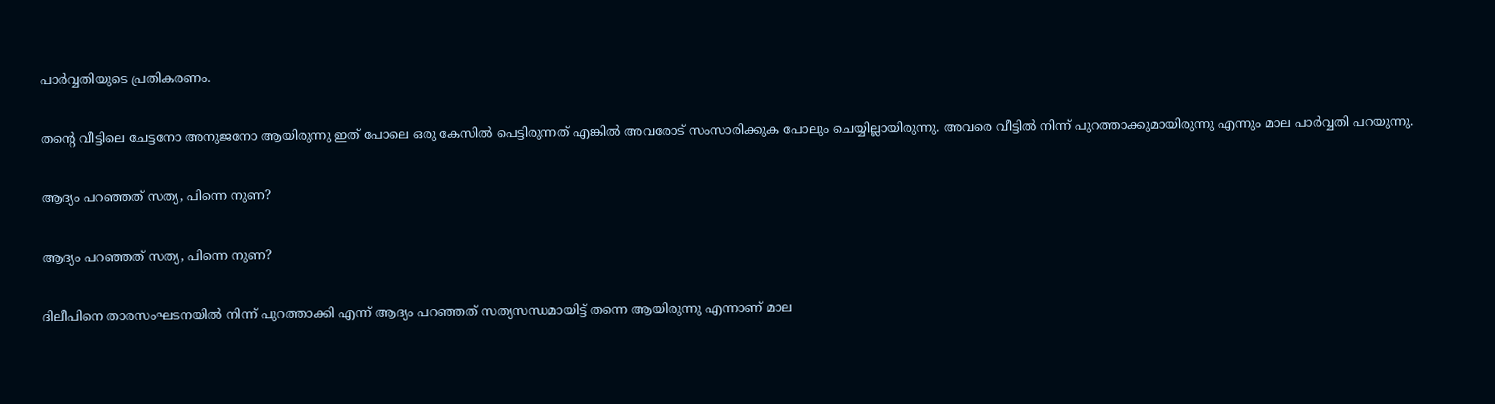പാര്‍വ്വതിയുടെ പ്രതികരണം.

തന്റെ വീട്ടിലെ ചേട്ടനോ അനുജനോ ആയിരുന്നു ഇത് പോലെ ഒരു കേസില്‍ പെട്ടിരുന്നത് എങ്കില്‍ അവരോട് സംസാരിക്കുക പോലും ചെയ്യില്ലായിരുന്നു. അവരെ വീട്ടില്‍ നിന്ന് പുറത്താക്കുമായിരുന്നു എന്നും മാല പാര്‍വ്വതി പറയുന്നു.

ആദ്യം പറഞ്ഞത് സത്യ, പിന്നെ നുണ?

ആദ്യം പറഞ്ഞത് സത്യ, പിന്നെ നുണ?

ദിലീപിനെ താരസംഘടനയില്‍ നിന്ന് പുറത്താക്കി എന്ന് ആദ്യം പറഞ്ഞത് സത്യസന്ധമായിട്ട് തന്നെ ആയിരുന്നു എന്നാണ് മാല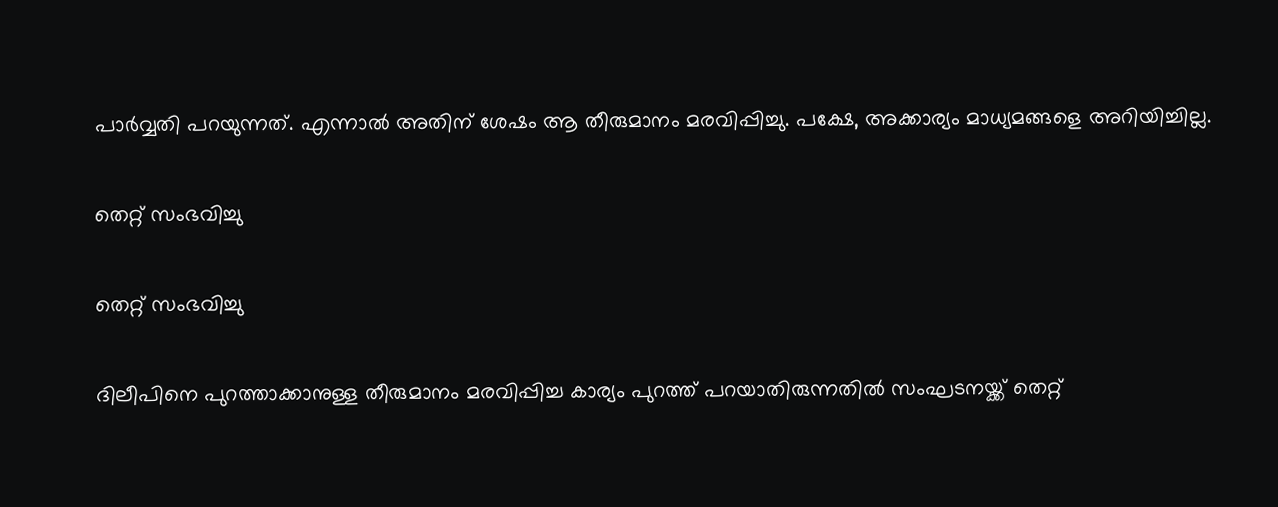പാര്‍വ്വതി പറയുന്നത്. എന്നാല്‍ അതിന് ശേഷം ആ തീരുമാനം മരവിപ്പിച്ചു. പക്ഷേ, അക്കാര്യം മാധ്യമങ്ങളെ അറിയിച്ചില്ല.

തെറ്റ് സംഭവിച്ചു

തെറ്റ് സംഭവിച്ചു

ദിലീപിനെ പുറത്താക്കാനുള്ള തീരുമാനം മരവിപ്പിച്ച കാര്യം പുറത്ത് പറയാതിരുന്നതില്‍ സംഘടനയ്ക്ക് തെറ്റ്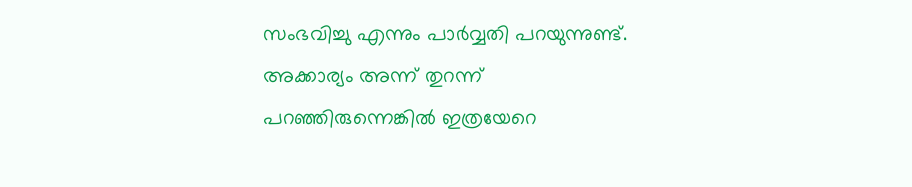സംഭവിച്ചു എന്നും പാര്‍വ്വതി പറയുന്നുണ്ട്. അക്കാര്യം അന്ന് തുറന്ന് പറഞ്ഞിരുന്നെങ്കില്‍ ഇത്രയേറെ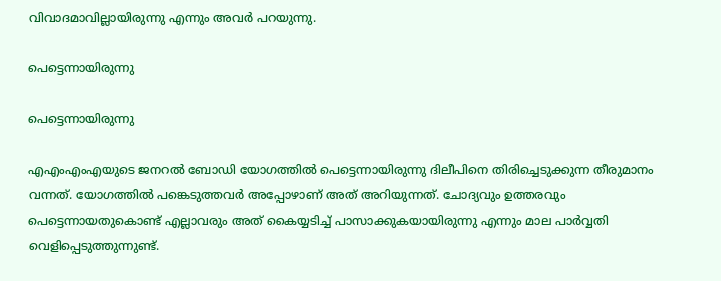വിവാദമാവില്ലായിരുന്നു എന്നും അവര്‍ പറയുന്നു.

പെട്ടെന്നായിരുന്നു

പെട്ടെന്നായിരുന്നു

എഎംഎംഎയുടെ ജനറല്‍ ബോഡി യോഗത്തില്‍ പെട്ടെന്നായിരുന്നു ദിലീപിനെ തിരിച്ചെടുക്കുന്ന തീരുമാനം വന്നത്. യോഗത്തില്‍ പങ്കെടുത്തവര്‍ അപ്പോഴാണ് അത് അറിയുന്നത്. ചോദ്യവും ഉത്തരവും പെട്ടെന്നായതുകൊണ്ട് എല്ലാവരും അത് കൈയ്യടിച്ച് പാസാക്കുകയായിരുന്നു എന്നും മാല പാര്‍വ്വതി വെളിപ്പെടുത്തുന്നുണ്ട്.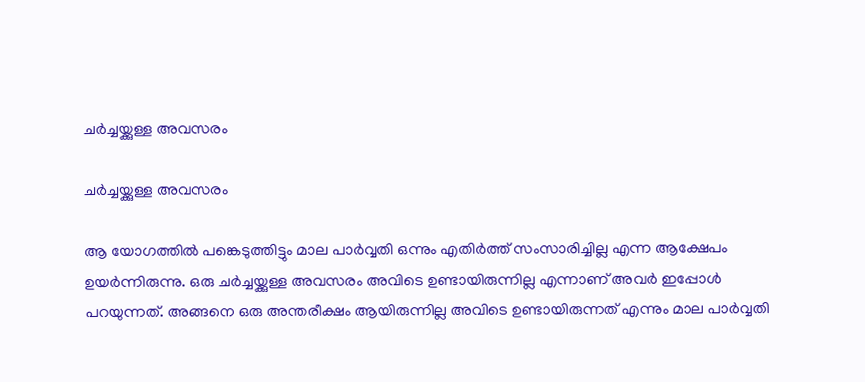ചര്‍ച്ചയ്ക്കുള്ള അവസരം

ചര്‍ച്ചയ്ക്കുള്ള അവസരം

ആ യോഗത്തില്‍ പങ്കെടുത്തിട്ടും മാല പാര്‍വ്വതി ഒന്നും എതിര്‍ത്ത് സംസാരിച്ചില്ല എന്ന ആക്ഷേപം ഉയര്‍ന്നിരുന്നു. ഒരു ചര്‍ച്ചയ്ക്കുള്ള അവസരം അവിടെ ഉണ്ടായിരുന്നില്ല എന്നാണ് അവര്‍ ഇപ്പോള്‍ പറയുന്നത്. അങ്ങനെ ഒരു അന്തരീക്ഷം ആയിരുന്നില്ല അവിടെ ഉണ്ടായിരുന്നത് എന്നും മാല പാര്‍വ്വതി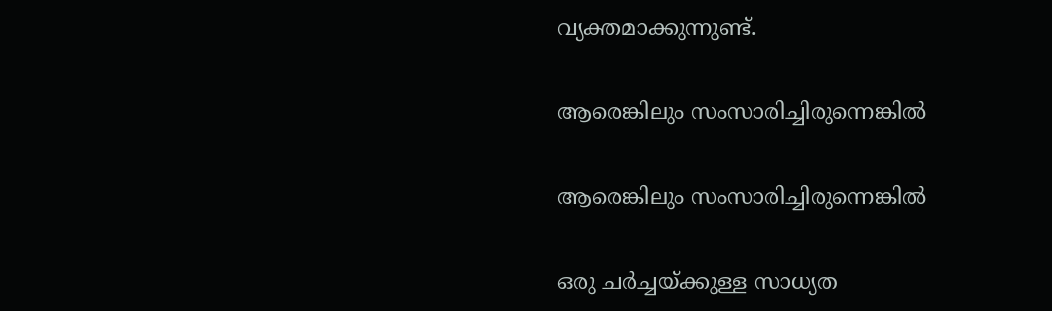വ്യക്തമാക്കുന്നുണ്ട്.

ആരെങ്കിലും സംസാരിച്ചിരുന്നെങ്കില്‍

ആരെങ്കിലും സംസാരിച്ചിരുന്നെങ്കില്‍

ഒരു ചര്‍ച്ചയ്ക്കുള്ള സാധ്യത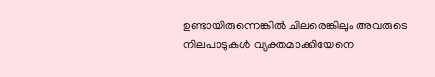ഉണ്ടായിരുന്നെങ്കില്‍ ചിലരെങ്കിലും അവരുടെ നിലപാടുകള്‍ വ്യക്തമാക്കിയേനെ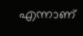എന്നാണ്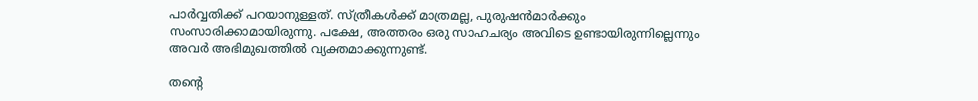പാര്‍വ്വതിക്ക് പറയാനുള്ളത്. സ്ത്രീകള്‍ക്ക് മാത്രമല്ല, പുരുഷന്‍മാര്‍ക്കും സംസാരിക്കാമായിരുന്നു. പക്ഷേ, അത്തരം ഒരു സാഹചര്യം അവിടെ ഉണ്ടായിരുന്നില്ലെന്നും അവര്‍ അഭിമുഖത്തില്‍ വ്യക്തമാക്കുന്നുണ്ട്.

തന്റെ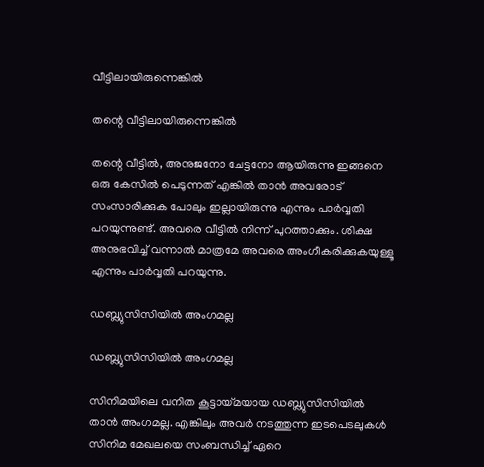വീട്ടിലായിരുന്നെങ്കില്‍

തന്റെ വീട്ടിലായിരുന്നെങ്കില്‍

തന്റെ വീട്ടില്‍, അനുജനോ ചേട്ടനോ ആയിരുന്നു ഇങ്ങനെ ഒരു കേസില്‍ പെടുന്നത് എങ്കില്‍ താന്‍ അവരോട് സംസാരിക്കുക പോലും ഇല്ലായിരുന്നു എന്നും പാര്‍വ്വതി പറയുന്നുണ്ട്. അവരെ വീട്ടില്‍ നിന്ന് പുറത്താക്കും. ശിക്ഷ അനുഭവിച്ച് വന്നാല്‍ മാത്രമേ അവരെ അംഗീകരിക്കുകയുള്ളൂ എന്നും പാര്‍വ്വതി പറയുന്നു.

ഡബ്ല്യുസിസിയില്‍ അംഗമല്ല

ഡബ്ല്യുസിസിയില്‍ അംഗമല്ല

സിനിമയിലെ വനിത കൂട്ടായ്മയായ ഡബ്ല്യുസിസിയില്‍ താന്‍ അംഗമല്ല. എങ്കിലും അവര്‍ നടത്തുന്ന ഇടപെടലുകള്‍ സിനിമ മേഖലയെ സംബന്ധിച്ച് ഏറെ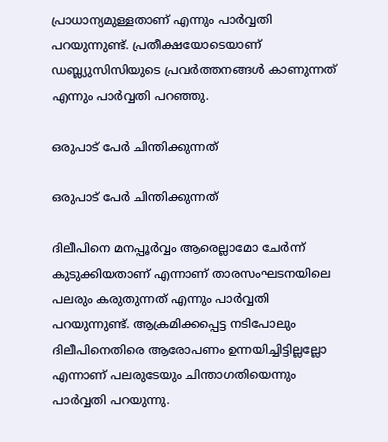പ്രാധാന്യമുള്ളതാണ് എന്നും പാര്‍വ്വതി പറയുന്നുണ്ട്. പ്രതീക്ഷയോടെയാണ് ഡബ്ല്യുസിസിയുടെ പ്രവര്‍ത്തനങ്ങള്‍ കാണുന്നത് എന്നും പാര്‍വ്വതി പറഞ്ഞു.

ഒരുപാട് പേര്‍ ചിന്തിക്കുന്നത്

ഒരുപാട് പേര്‍ ചിന്തിക്കുന്നത്

ദിലീപിനെ മനപ്പൂര്‍വ്വം ആരെല്ലാമോ ചേര്‍ന്ന് കുടുക്കിയതാണ് എന്നാണ് താരസംഘടനയിലെ പലരും കരുതുന്നത് എന്നും പാര്‍വ്വതി പറയുന്നുണ്ട്. ആക്രമിക്കപ്പെട്ട നടിപോലും ദിലീപിനെതിരെ ആരോപണം ഉന്നയിച്ചിട്ടില്ലല്ലോ എന്നാണ് പലരുടേയും ചിന്താഗതിയെന്നും പാര്‍വ്വതി പറയുന്നു.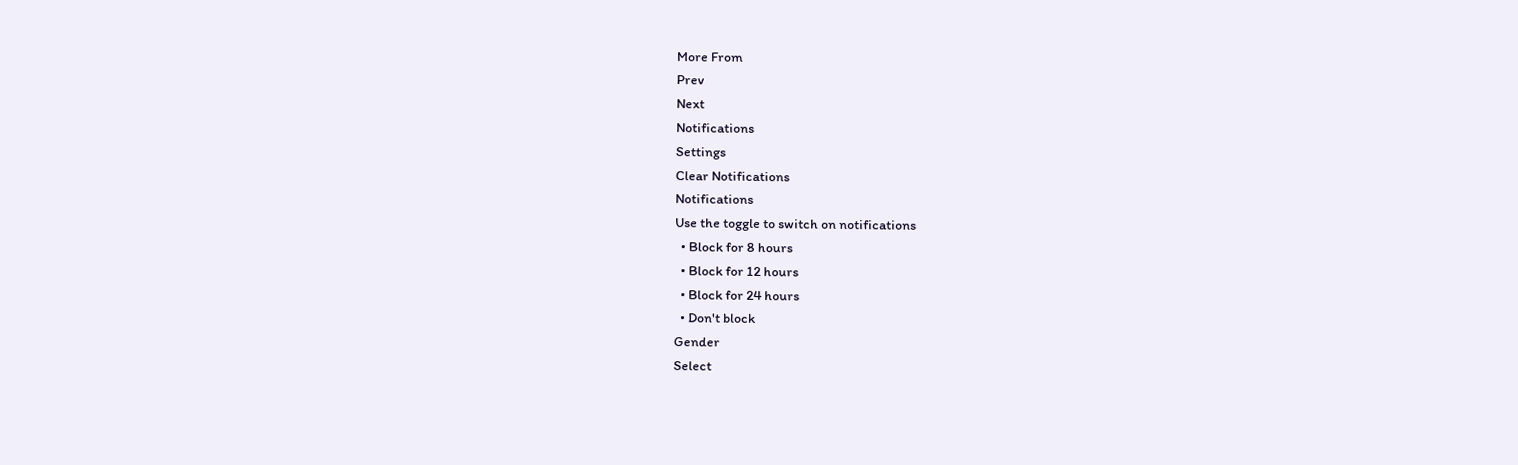More From
Prev
Next
Notifications
Settings
Clear Notifications
Notifications
Use the toggle to switch on notifications
  • Block for 8 hours
  • Block for 12 hours
  • Block for 24 hours
  • Don't block
Gender
Select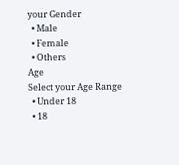your Gender
  • Male
  • Female
  • Others
Age
Select your Age Range
  • Under 18
  • 18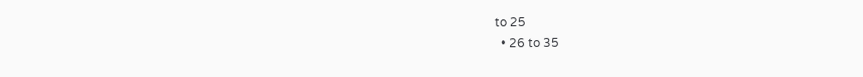to 25
  • 26 to 35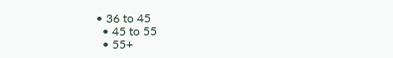• 36 to 45
  • 45 to 55
  • 55+